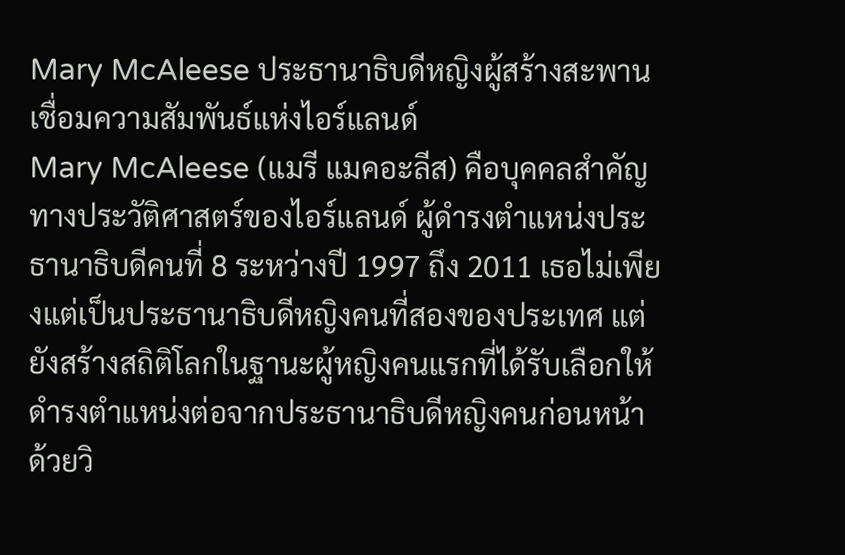Mary McAleese ประธานาธิบดีหญิงผู้สร้างสะพานเชื่อมความสัมพันธ์แห่งไอร์แลนด์
Mary McAleese (แมรี แมคอะลีส) คือบุคคลสำคัญทางประวัติศาสตร์ของไอร์แลนด์ ผู้ดำรงตำแหน่งประธานาธิบดีคนที่ 8 ระหว่างปี 1997 ถึง 2011 เธอไม่เพียงแต่เป็นประธานาธิบดีหญิงคนที่สองของประเทศ แต่ยังสร้างสถิติโลกในฐานะผู้หญิงคนแรกที่ได้รับเลือกให้ดำรงตำแหน่งต่อจากประธานาธิบดีหญิงคนก่อนหน้า ด้วยวิ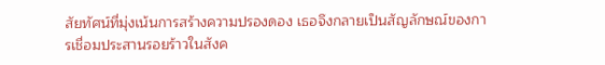สัยทัศน์ที่มุ่งเน้นการสร้างความปรองดอง เธอจึงกลายเป็นสัญลักษณ์ของการเชื่อมประสานรอยร้าวในสังค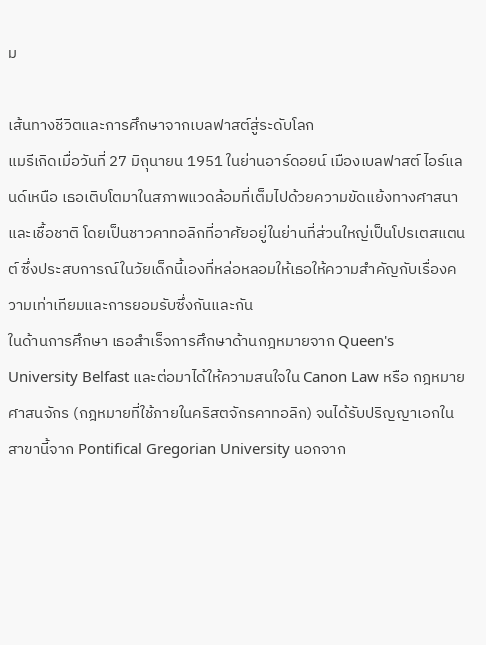ม

เส้นทางชีวิตและการศึกษาจากเบลฟาสต์สู่ระดับโลก
แมรีเกิดเมื่อวันที่ 27 มิถุนายน 1951 ในย่านอาร์ดอยน์ เมืองเบลฟาสต์ ไอร์แลนด์เหนือ เธอเติบโตมาในสภาพแวดล้อมที่เต็มไปด้วยความขัดแย้งทางศาสนาและเชื้อชาติ โดยเป็นชาวคาทอลิกที่อาศัยอยู่ในย่านที่ส่วนใหญ่เป็นโปรเตสแตนต์ ซึ่งประสบการณ์ในวัยเด็กนี้เองที่หล่อหลอมให้เธอให้ความสำคัญกับเรื่องความเท่าเทียมและการยอมรับซึ่งกันและกัน
ในด้านการศึกษา เธอสำเร็จการศึกษาด้านกฎหมายจาก Queen's University Belfast และต่อมาได้ให้ความสนใจใน Canon Law หรือ กฎหมายศาสนจักร (กฎหมายที่ใช้ภายในคริสตจักรคาทอลิก) จนได้รับปริญญาเอกในสาขานี้จาก Pontifical Gregorian University นอกจาก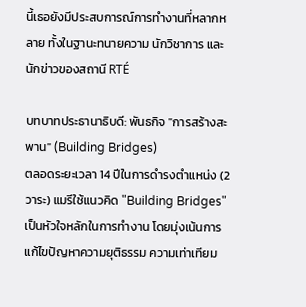นี้เธอยังมีประสบการณ์การทำงานที่หลากหลาย ทั้งในฐานะทนายความ นักวิชาการ และนักข่าวของสถานี RTÉ

บทบาทประธานาธิบดี: พันธกิจ "การสร้างสะพาน" (Building Bridges)
ตลอดระยะเวลา 14 ปีในการดำรงตำแหน่ง (2 วาระ) แมรีใช้แนวคิด "Building Bridges" เป็นหัวใจหลักในการทำงาน โดยมุ่งเน้นการแก้ไขปัญหาความยุติธรรม ความเท่าเทียม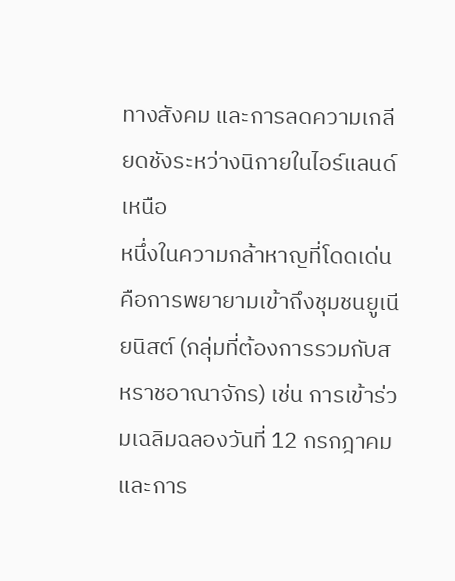ทางสังคม และการลดความเกลียดชังระหว่างนิกายในไอร์แลนด์เหนือ
หนึ่งในความกล้าหาญที่โดดเด่นคือการพยายามเข้าถึงชุมชนยูเนียนิสต์ (กลุ่มที่ต้องการรวมกับสหราชอาณาจักร) เช่น การเข้าร่วมเฉลิมฉลองวันที่ 12 กรกฎาคม และการ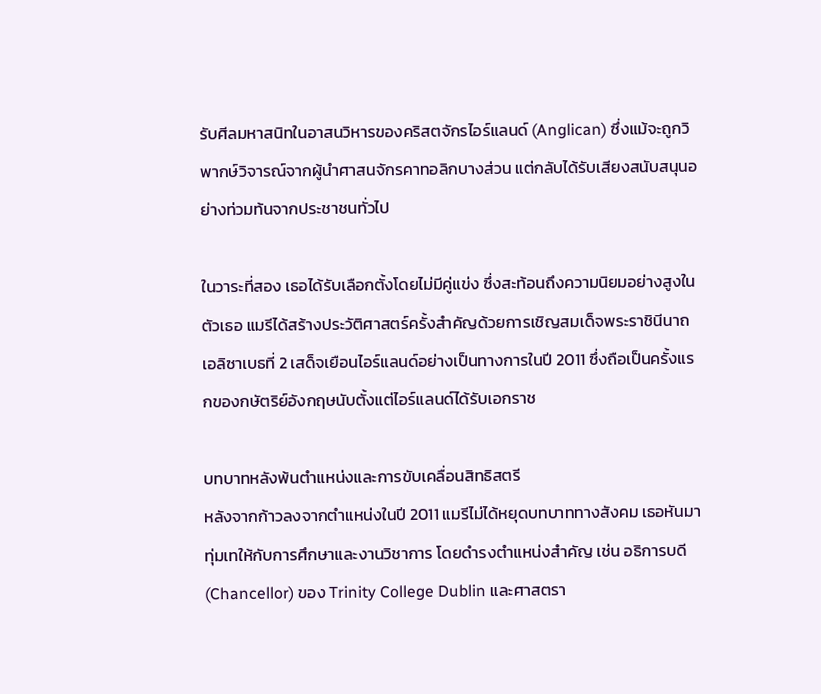รับศีลมหาสนิทในอาสนวิหารของคริสตจักรไอร์แลนด์ (Anglican) ซึ่งแม้จะถูกวิพากษ์วิจารณ์จากผู้นำศาสนจักรคาทอลิกบางส่วน แต่กลับได้รับเสียงสนับสนุนอย่างท่วมท้นจากประชาชนทั่วไป

ในวาระที่สอง เธอได้รับเลือกตั้งโดยไม่มีคู่แข่ง ซึ่งสะท้อนถึงความนิยมอย่างสูงในตัวเธอ แมรีได้สร้างประวัติศาสตร์ครั้งสำคัญด้วยการเชิญสมเด็จพระราชินีนาถเอลิซาเบธที่ 2 เสด็จเยือนไอร์แลนด์อย่างเป็นทางการในปี 2011 ซึ่งถือเป็นครั้งแรกของกษัตริย์อังกฤษนับตั้งแต่ไอร์แลนด์ได้รับเอกราช

บทบาทหลังพ้นตำแหน่งและการขับเคลื่อนสิทธิสตรี
หลังจากก้าวลงจากตำแหน่งในปี 2011 แมรีไม่ได้หยุดบทบาททางสังคม เธอหันมาทุ่มเทให้กับการศึกษาและงานวิชาการ โดยดำรงตำแหน่งสำคัญ เช่น อธิการบดี (Chancellor) ของ Trinity College Dublin และศาสตรา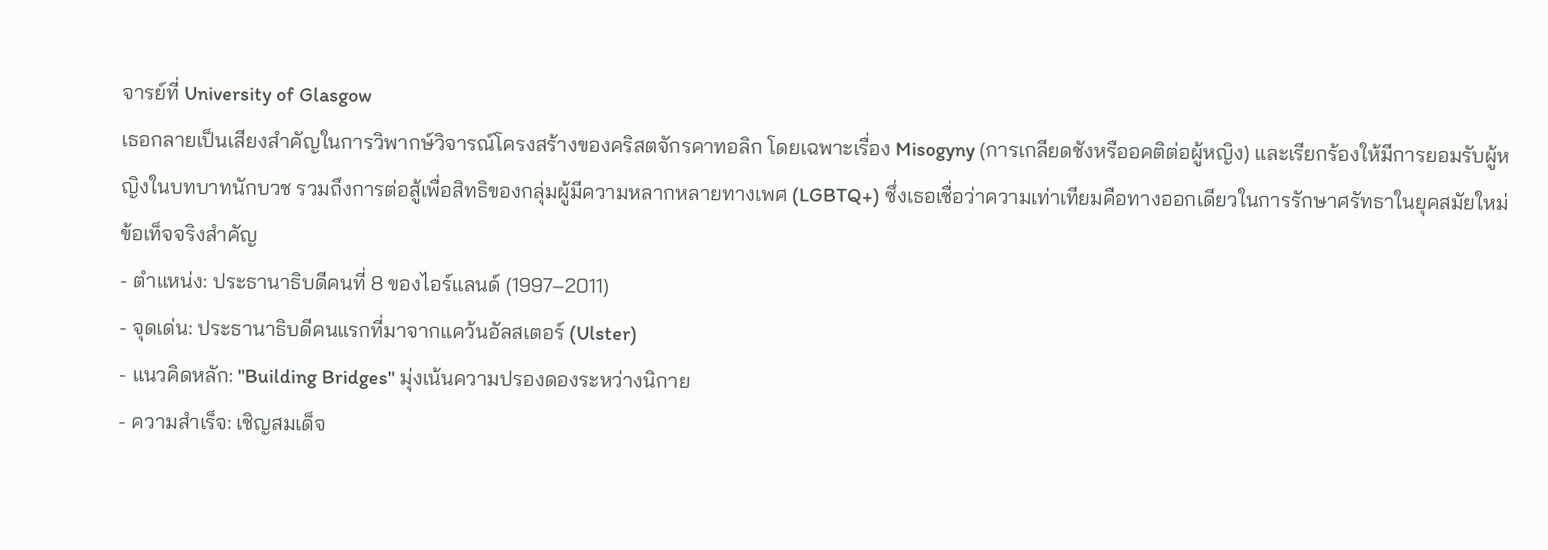จารย์ที่ University of Glasgow
เธอกลายเป็นเสียงสำคัญในการวิพากษ์วิจารณ์โครงสร้างของคริสตจักรคาทอลิก โดยเฉพาะเรื่อง Misogyny (การเกลียดชังหรืออคติต่อผู้หญิง) และเรียกร้องให้มีการยอมรับผู้หญิงในบทบาทนักบวช รวมถึงการต่อสู้เพื่อสิทธิของกลุ่มผู้มีความหลากหลายทางเพศ (LGBTQ+) ซึ่งเธอเชื่อว่าความเท่าเทียมคือทางออกเดียวในการรักษาศรัทธาในยุคสมัยใหม่
ข้อเท็จจริงสำคัญ
- ตำแหน่ง: ประธานาธิบดีคนที่ 8 ของไอร์แลนด์ (1997–2011)
- จุดเด่น: ประธานาธิบดีคนแรกที่มาจากแคว้นอัลสเตอร์ (Ulster)
- แนวคิดหลัก: "Building Bridges" มุ่งเน้นความปรองดองระหว่างนิกาย
- ความสำเร็จ: เชิญสมเด็จ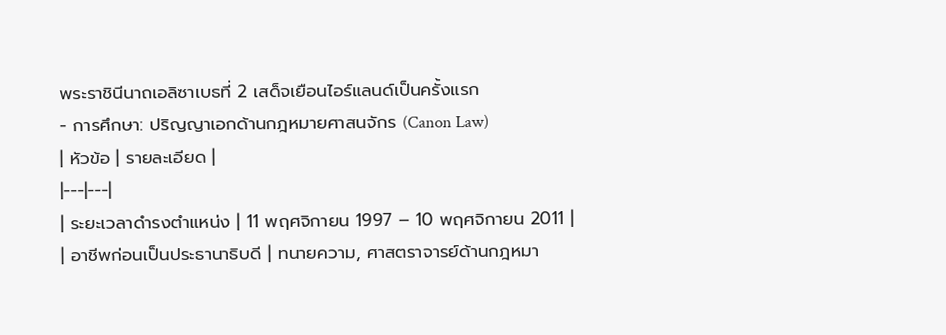พระราชินีนาถเอลิซาเบธที่ 2 เสด็จเยือนไอร์แลนด์เป็นครั้งแรก
- การศึกษา: ปริญญาเอกด้านกฎหมายศาสนจักร (Canon Law)
| หัวข้อ | รายละเอียด |
|---|---|
| ระยะเวลาดำรงตำแหน่ง | 11 พฤศจิกายน 1997 – 10 พฤศจิกายน 2011 |
| อาชีพก่อนเป็นประธานาธิบดี | ทนายความ, ศาสตราจารย์ด้านกฎหมา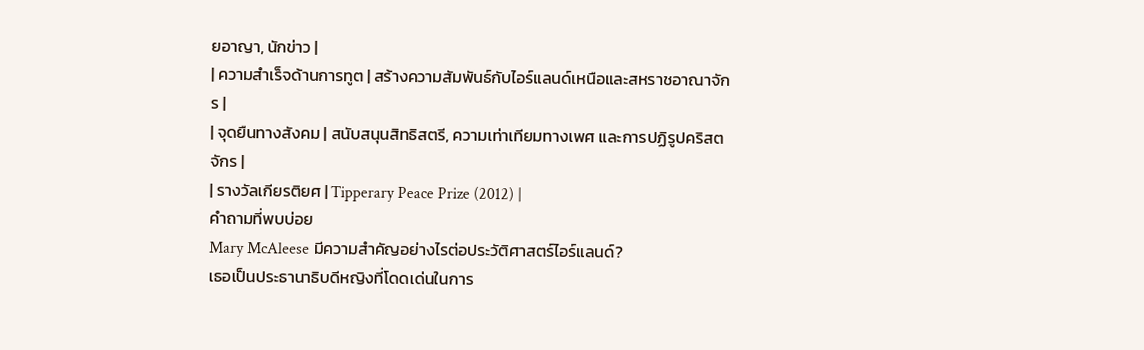ยอาญา, นักข่าว |
| ความสำเร็จด้านการทูต | สร้างความสัมพันธ์กับไอร์แลนด์เหนือและสหราชอาณาจักร |
| จุดยืนทางสังคม | สนับสนุนสิทธิสตรี, ความเท่าเทียมทางเพศ และการปฏิรูปคริสตจักร |
| รางวัลเกียรติยศ | Tipperary Peace Prize (2012) |
คำถามที่พบบ่อย
Mary McAleese มีความสำคัญอย่างไรต่อประวัติศาสตร์ไอร์แลนด์?
เธอเป็นประธานาธิบดีหญิงที่โดดเด่นในการ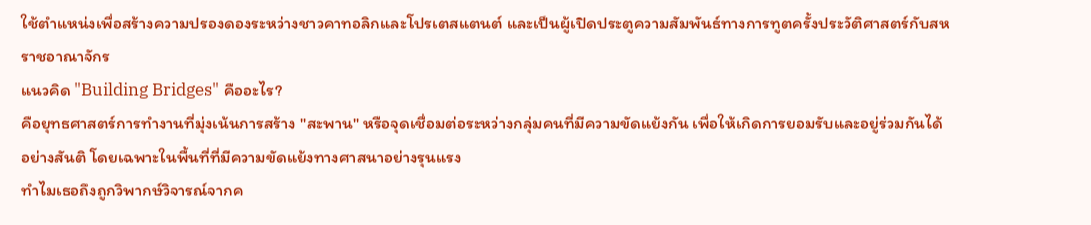ใช้ตำแหน่งเพื่อสร้างความปรองดองระหว่างชาวคาทอลิกและโปรเตสแตนต์ และเป็นผู้เปิดประตูความสัมพันธ์ทางการทูตครั้งประวัติศาสตร์กับสหราชอาณาจักร
แนวคิด "Building Bridges" คืออะไร?
คือยุทธศาสตร์การทำงานที่มุ่งเน้นการสร้าง "สะพาน" หรือจุดเชื่อมต่อระหว่างกลุ่มคนที่มีความขัดแย้งกัน เพื่อให้เกิดการยอมรับและอยู่ร่วมกันได้อย่างสันติ โดยเฉพาะในพื้นที่ที่มีความขัดแย้งทางศาสนาอย่างรุนแรง
ทำไมเธอถึงถูกวิพากษ์วิจารณ์จากค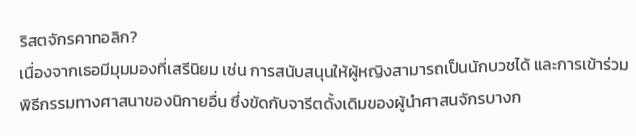ริสตจักรคาทอลิก?
เนื่องจากเธอมีมุมมองที่เสรีนิยม เช่น การสนับสนุนให้ผู้หญิงสามารถเป็นนักบวชได้ และการเข้าร่วมพิธีกรรมทางศาสนาของนิกายอื่น ซึ่งขัดกับจารีตดั้งเดิมของผู้นำศาสนจักรบางก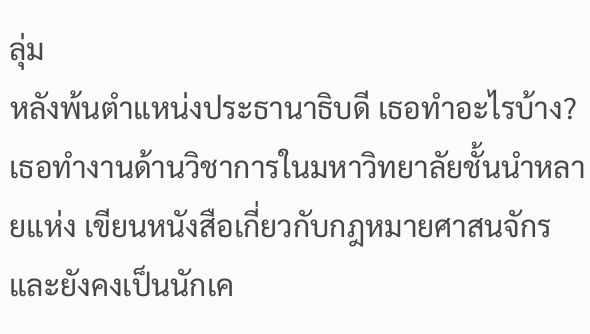ลุ่ม
หลังพ้นตำแหน่งประธานาธิบดี เธอทำอะไรบ้าง?
เธอทำงานด้านวิชาการในมหาวิทยาลัยชั้นนำหลายแห่ง เขียนหนังสือเกี่ยวกับกฎหมายศาสนจักร และยังคงเป็นนักเค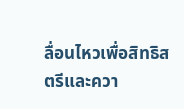ลื่อนไหวเพื่อสิทธิสตรีและควา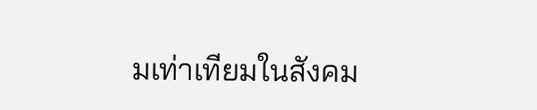มเท่าเทียมในสังคม